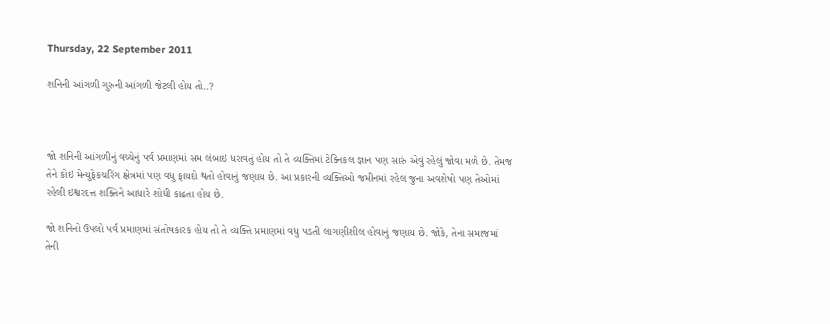Thursday, 22 September 2011

શનિની આંગળી ગુરુની આંગળી જેટલી હોય તો..?



જો શનિની આંગળીનું વચ્ચેનું પર્વ પ્રમાણમાં સમ લંબાઇ ધરાવતું હોય તો તે વ્યક્તિમાં ટેક્નિકલ જ્ઞાન પણ સારું એવું રહેલું જોવા મળે છે. તેમજ તેને કોઇ મેન્યુફેકચરિંગ ક્ષેત્રમાં પણ વધુ ફાયદો થતો હોવાનું જણાય છે. આ પ્રકારની વ્યક્તિઓ જમીનમાં રહેલ જુના અવશેષો પણ તેઓમાં રહેલી ઇશ્વરદત્ત શક્તિને આધારે શોધી કાઢતા હોય છે.

જો શનિનો ઉપલો પર્વ પ્રમાણમાં સંતોષકારક હોય તો તે વ્યક્તિ પ્રમાણમાં વધુ પડતી લાગણીશીલ હોવાનું જણાય છે. જોકે, તેના સમાજમાં તેની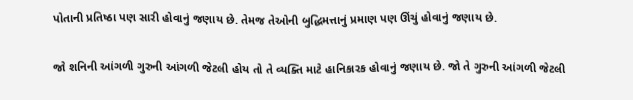પોતાની પ્રતિષ્ઠા પણ સારી હોવાનું જણાય છે. તેમજ તેઓની બુદ્ધિમત્તાનું પ્રમાણ પણ ઊંચું હોવાનું જણાય છે.

જો શનિની આંગળી ગુરુની આંગળી જેટલી હોય તો તે વ્યક્તિ માટે હાનિકારક હોવાનું જણાય છે. જો તે ગુરુની આંગળી જેટલી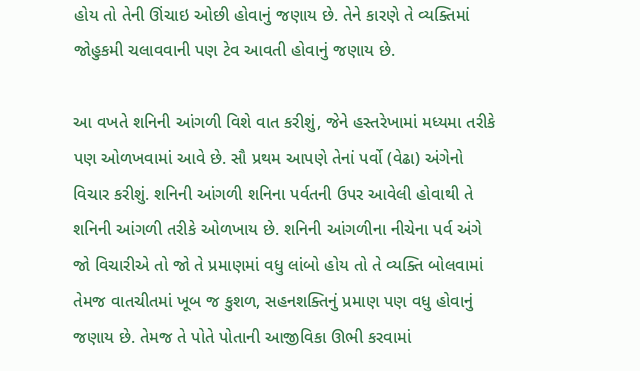હોય તો તેની ઊંચાઇ ઓછી હોવાનું જણાય છે. તેને કારણે તે વ્યક્તિમાં જોહુકમી ચલાવવાની પણ ટેવ આવતી હોવાનું જણાય છે.

આ વખતે શનિની આંગળી વિશે વાત કરીશું, જેને હસ્તરેખામાં મધ્યમા તરીકે પણ ઓળખવામાં આવે છે. સૌ પ્રથમ આપણે તેનાં પર્વો (વેઢા) અંગેનો વિચાર કરીશું. શનિની આંગળી શનિના પર્વતની ઉપર આવેલી હોવાથી તે શનિની આંગળી તરીકે ઓળખાય છે. શનિની આંગળીના નીચેના પર્વ અંગે જો વિચારીએ તો જો તે પ્રમાણમાં વધુ લાંબો હોય તો તે વ્યક્તિ બોલવામાં તેમજ વાતચીતમાં ખૂબ જ કુશળ, સહનશક્તિનું પ્રમાણ પણ વધુ હોવાનું જણાય છે. તેમજ તે પોતે પોતાની આજીવિકા ઊભી કરવામાં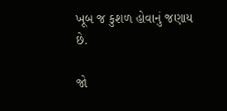ખૂબ જ કુશળ હોવાનું જણાય છે.

જો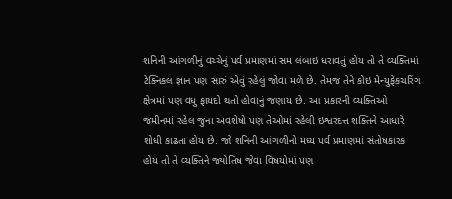શનિની આંગળીનું વચ્ચેનું પર્વ પ્રમાણમાં સમ લંબાઇ ધરાવતું હોય તો તે વ્યક્તિમાં ટેક્નિકલ જ્ઞાન પણ સારું એવું રહેલું જોવા મળે છે. તેમજ તેને કોઇ મેન્યુફેકચરિંગ ક્ષેત્રમાં પણ વધુ ફાયદો થતો હોવાનું જણાય છે. આ પ્રકારની વ્યક્તિઓ જમીનમાં રહેલ જુના અવશેષો પણ તેઓમાં રહેલી ઇશ્વરદત્ત શક્તિને આધારે શોધી કાઢતા હોય છે. જો શનિની આંગળીનો મધ્ય પર્વ પ્રમાણમાં સંતોષકારક હોય તો તે વ્યક્તિને જ્યોતિષ જેવા વિષયોમાં પણ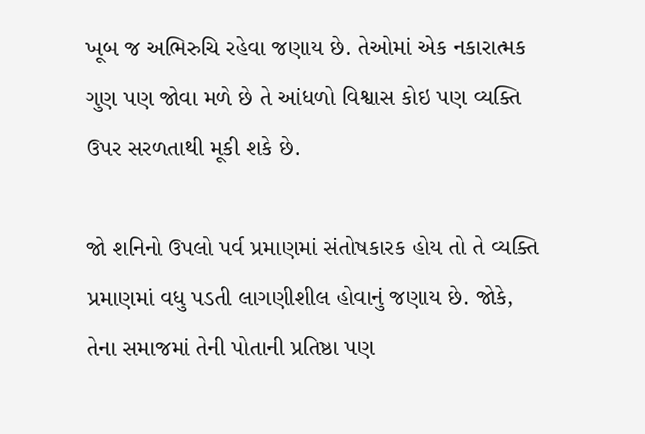ખૂબ જ અભિરુચિ રહેવા જણાય છે. તેઓમાં એક નકારાત્મક ગુણ પણ જોવા મળે છે તે આંધળો વિશ્વાસ કોઇ પણ વ્યક્તિ ઉપર સરળતાથી મૂકી શકે છે.

જો શનિનો ઉપલો પર્વ પ્રમાણમાં સંતોષકારક હોય તો તે વ્યક્તિ પ્રમાણમાં વધુ પડતી લાગણીશીલ હોવાનું જણાય છે. જોકે, તેના સમાજમાં તેની પોતાની પ્રતિષ્ઠા પણ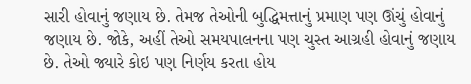સારી હોવાનું જણાય છે. તેમજ તેઓની બુદ્ધિમત્તાનું પ્રમાણ પણ ઊંચું હોવાનું જણાય છે. જોકે, અહીં તેઓ સમયપાલનના પણ ચુસ્ત આગ્રહી હોવાનું જણાય છે. તેઓ જ્યારે કોઇ પણ નિર્ણય કરતા હોય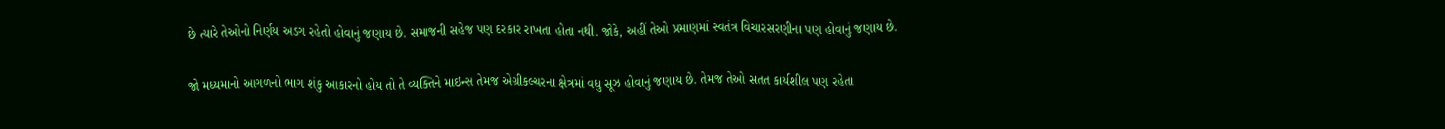છે ત્યારે તેઓનો નિર્ણય અડગ રહેતો હોવાનું જણાય છે. સમાજની સહેજ પણ દરકાર રાખતા હોતા નથી. જોકે, અહીં તેઓ પ્રમાણમાં સ્વતંત્ર વિચારસરણીના પણ હોવાનું જણાય છે.

જો મધ્યમાનો આગળનો ભાગ શંકુ આકારનો હોય તો તે વ્યક્તિને માઇન્સ તેમજ એગ્રીકલ્ચરના ક્ષેત્રમાં વધુ સૂઝ હોવાનું જણાય છે. તેમજ તેઓ સતત કાર્યશીલ પણ રહેતા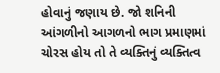હોવાનું જણાય છે. જો શનિની આંગળીનો આગળનો ભાગ પ્રમાણમાં ચોરસ હોય તો તે વ્યક્તિનું વ્યક્તિત્વ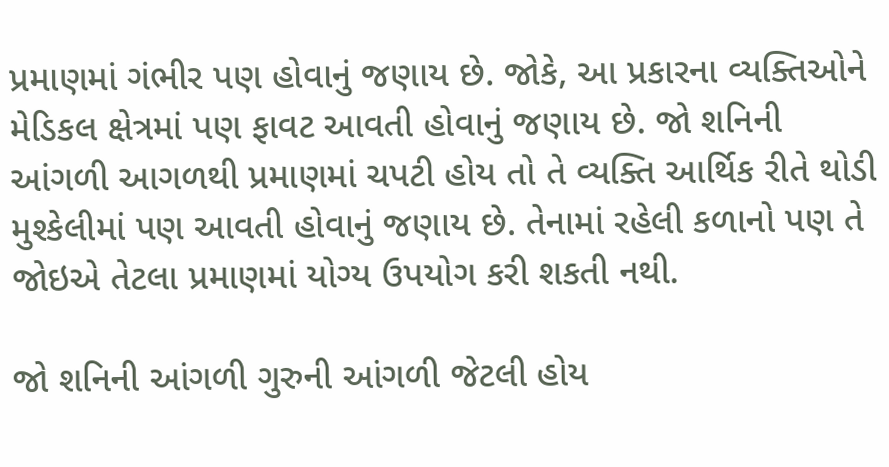પ્રમાણમાં ગંભીર પણ હોવાનું જણાય છે. જોકે, આ પ્રકારના વ્યક્તિઓને મેડિકલ ક્ષેત્રમાં પણ ફાવટ આવતી હોવાનું જણાય છે. જો શનિની આંગળી આગળથી પ્રમાણમાં ચપટી હોય તો તે વ્યક્તિ આર્થિક રીતે થોડી મુશ્કેલીમાં પણ આવતી હોવાનું જણાય છે. તેનામાં રહેલી કળાનો પણ તે જોઇએ તેટલા પ્રમાણમાં યોગ્ય ઉપયોગ કરી શકતી નથી.

જો શનિની આંગળી ગુરુની આંગળી જેટલી હોય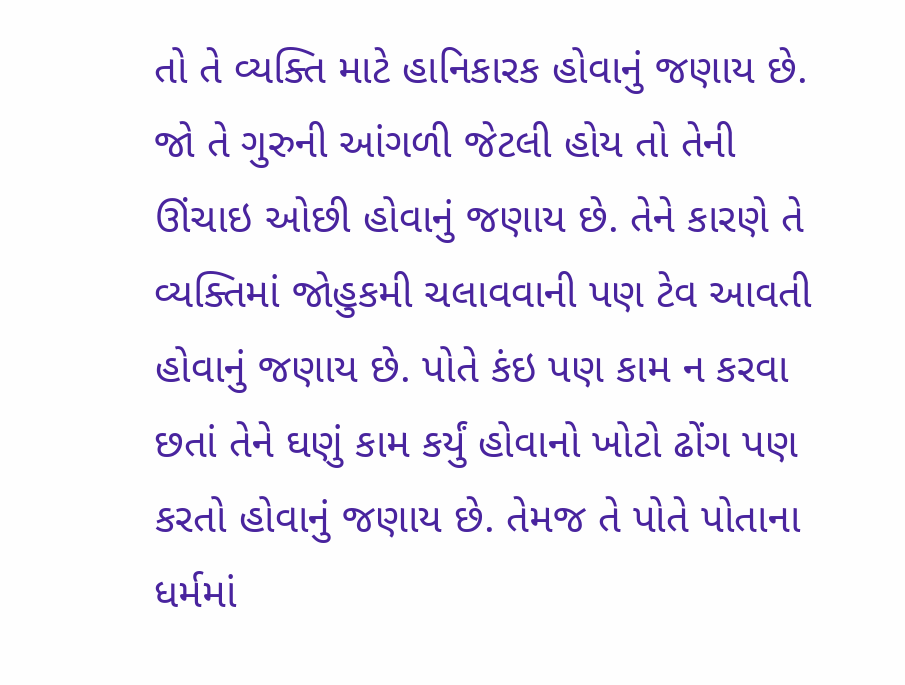તો તે વ્યક્તિ માટે હાનિકારક હોવાનું જણાય છે. જો તે ગુરુની આંગળી જેટલી હોય તો તેની ઊંચાઇ ઓછી હોવાનું જણાય છે. તેને કારણે તે વ્યક્તિમાં જોહુકમી ચલાવવાની પણ ટેવ આવતી હોવાનું જણાય છે. પોતે કંઇ પણ કામ ન કરવા છતાં તેને ઘણું કામ કર્યું હોવાનો ખોટો ઢોંગ પણ કરતો હોવાનું જણાય છે. તેમજ તે પોતે પોતાના ધર્મમાં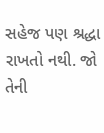સહેજ પણ શ્રદ્ધા રાખતો નથી. જો તેની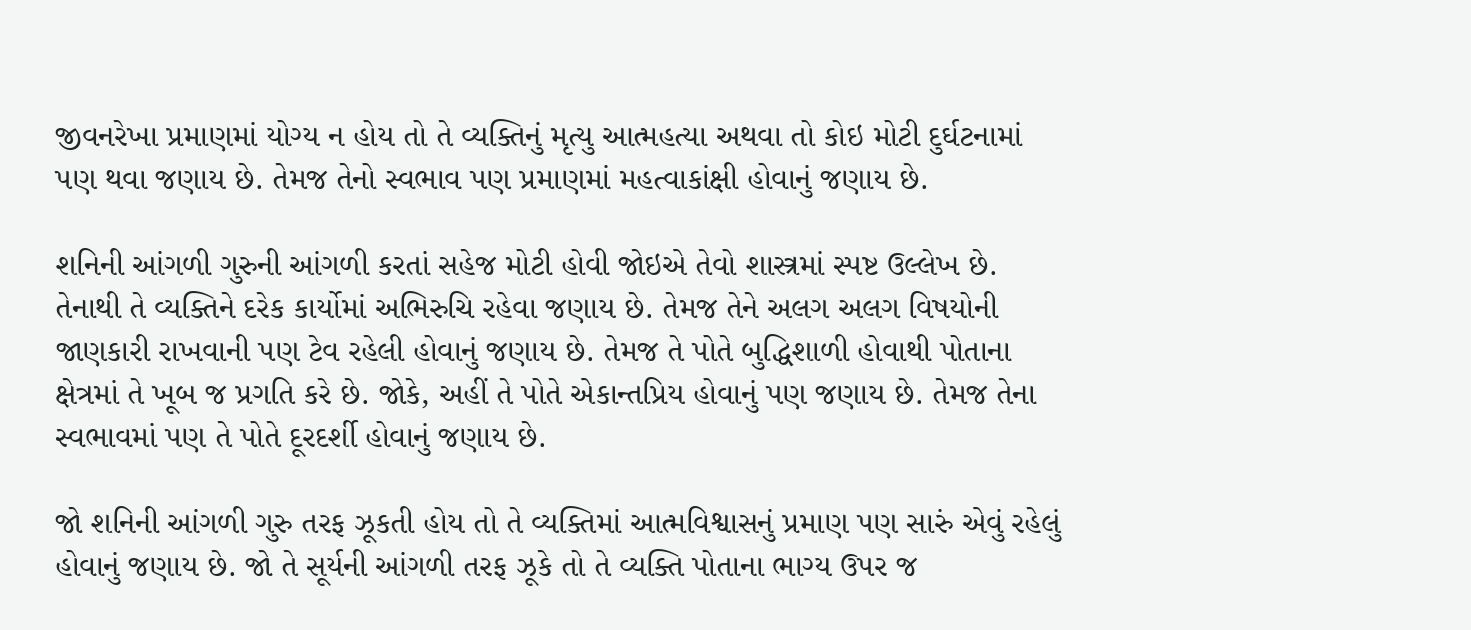જીવનરેખા પ્રમાણમાં યોગ્ય ન હોય તો તે વ્યક્તિનું મૃત્યુ આત્મહત્યા અથવા તો કોઇ મોટી દુર્ઘટનામાં પણ થવા જણાય છે. તેમજ તેનો સ્વભાવ પણ પ્રમાણમાં મહત્વાકાંક્ષી હોવાનું જણાય છે.

શનિની આંગળી ગુરુની આંગળી કરતાં સહેજ મોટી હોવી જોઇએ તેવો શાસ્ત્રમાં સ્પષ્ટ ઉલ્લેખ છે. તેનાથી તે વ્યક્તિને દરેક કાર્યોમાં અભિરુચિ રહેવા જણાય છે. તેમજ તેને અલગ અલગ વિષયોની જાણકારી રાખવાની પણ ટેવ રહેલી હોવાનું જણાય છે. તેમજ તે પોતે બુદ્ધિશાળી હોવાથી પોતાના ક્ષેત્રમાં તે ખૂબ જ પ્રગતિ કરે છે. જોકે, અહીં તે પોતે એકાન્તપ્રિય હોવાનું પણ જણાય છે. તેમજ તેના સ્વભાવમાં પણ તે પોતે દૂરદર્શી હોવાનું જણાય છે.

જો શનિની આંગળી ગુરુ તરફ ઝૂકતી હોય તો તે વ્યક્તિમાં આત્મવિશ્વાસનું પ્રમાણ પણ સારું એવું રહેલું હોવાનું જણાય છે. જો તે સૂર્યની આંગળી તરફ ઝૂકે તો તે વ્યક્તિ પોતાના ભાગ્ય ઉપર જ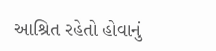આશ્રિત રહેતો હોવાનું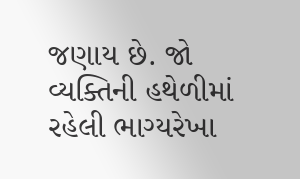જણાય છે. જો વ્યક્તિની હથેળીમાં રહેલી ભાગ્યરેખા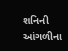શનિની આંગળીના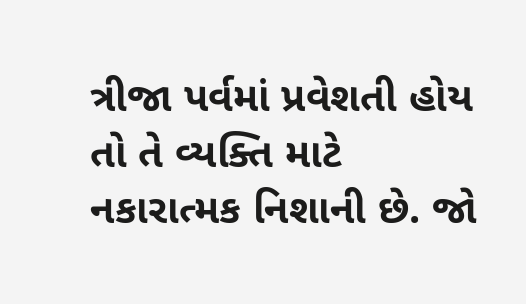ત્રીજા પર્વમાં પ્રવેશતી હોય તો તે વ્યક્તિ માટે નકારાત્મક નિશાની છે. જો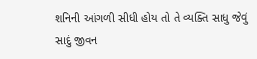શનિની આંગળી સીધી હોય તો તે વ્યક્તિ સાધુ જેવું સાદું જીવન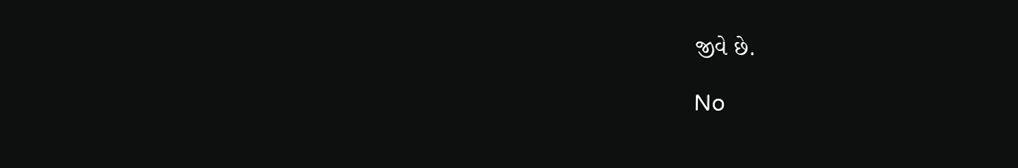જીવે છે.

No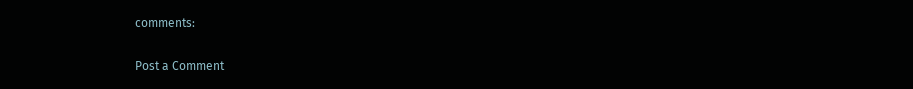comments:

Post a Comment